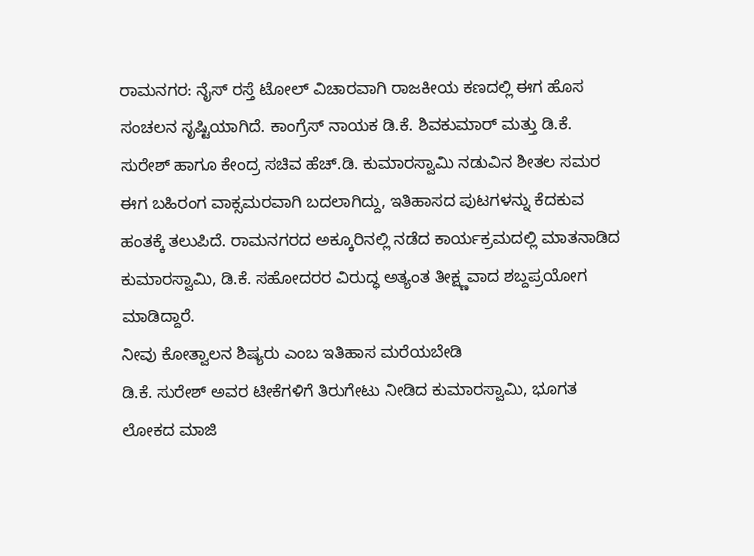ರಾಮನಗರ: ನೈಸ್ ರಸ್ತೆ ಟೋಲ್ ವಿಚಾರವಾಗಿ ರಾಜಕೀಯ ಕಣದಲ್ಲಿ ಈಗ ಹೊಸ ಸಂಚಲನ ಸೃಷ್ಟಿಯಾಗಿದೆ. ಕಾಂಗ್ರೆಸ್ ನಾಯಕ ಡಿ.ಕೆ. ಶಿವಕುಮಾರ್ ಮತ್ತು ಡಿ.ಕೆ. ಸುರೇಶ್ ಹಾಗೂ ಕೇಂದ್ರ ಸಚಿವ ಹೆಚ್.ಡಿ. ಕುಮಾರಸ್ವಾಮಿ ನಡುವಿನ ಶೀತಲ ಸಮರ ಈಗ ಬಹಿರಂಗ ವಾಕ್ಸಮರವಾಗಿ ಬದಲಾಗಿದ್ದು, ಇತಿಹಾಸದ ಪುಟಗಳನ್ನು ಕೆದಕುವ ಹಂತಕ್ಕೆ ತಲುಪಿದೆ. ರಾಮನಗರದ ಅಕ್ಕೂರಿನಲ್ಲಿ ನಡೆದ ಕಾರ್ಯಕ್ರಮದಲ್ಲಿ ಮಾತನಾಡಿದ ಕುಮಾರಸ್ವಾಮಿ, ಡಿ.ಕೆ. ಸಹೋದರರ ವಿರುದ್ಧ ಅತ್ಯಂತ ತೀಕ್ಷ್ಣವಾದ ಶಬ್ದಪ್ರಯೋಗ ಮಾಡಿದ್ದಾರೆ.
ನೀವು ಕೋತ್ವಾಲನ ಶಿಷ್ಯರು ಎಂಬ ಇತಿಹಾಸ ಮರೆಯಬೇಡಿ
ಡಿ.ಕೆ. ಸುರೇಶ್ ಅವರ ಟೀಕೆಗಳಿಗೆ ತಿರುಗೇಟು ನೀಡಿದ ಕುಮಾರಸ್ವಾಮಿ, ಭೂಗತ ಲೋಕದ ಮಾಜಿ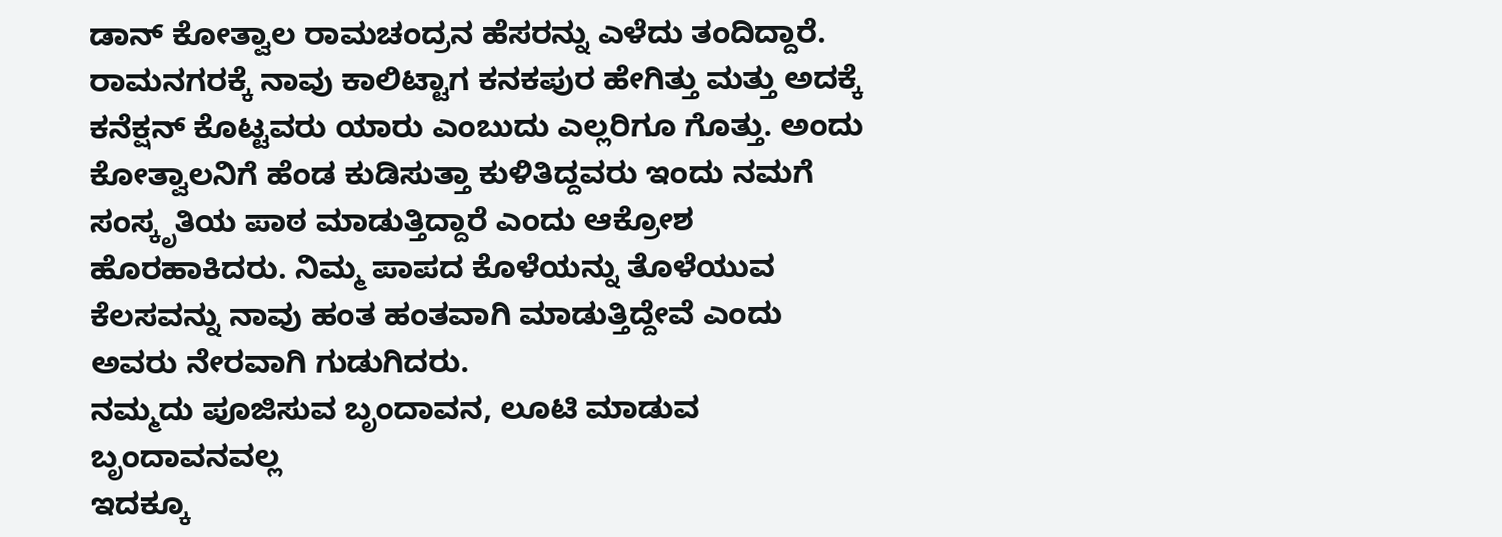ಡಾನ್ ಕೋತ್ವಾಲ ರಾಮಚಂದ್ರನ ಹೆಸರನ್ನು ಎಳೆದು ತಂದಿದ್ದಾರೆ. ರಾಮನಗರಕ್ಕೆ ನಾವು ಕಾಲಿಟ್ಟಾಗ ಕನಕಪುರ ಹೇಗಿತ್ತು ಮತ್ತು ಅದಕ್ಕೆ ಕನೆಕ್ಷನ್ ಕೊಟ್ಟವರು ಯಾರು ಎಂಬುದು ಎಲ್ಲರಿಗೂ ಗೊತ್ತು. ಅಂದು ಕೋತ್ವಾಲನಿಗೆ ಹೆಂಡ ಕುಡಿಸುತ್ತಾ ಕುಳಿತಿದ್ದವರು ಇಂದು ನಮಗೆ ಸಂಸ್ಕೃತಿಯ ಪಾಠ ಮಾಡುತ್ತಿದ್ದಾರೆ ಎಂದು ಆಕ್ರೋಶ ಹೊರಹಾಕಿದರು. ನಿಮ್ಮ ಪಾಪದ ಕೊಳೆಯನ್ನು ತೊಳೆಯುವ ಕೆಲಸವನ್ನು ನಾವು ಹಂತ ಹಂತವಾಗಿ ಮಾಡುತ್ತಿದ್ದೇವೆ ಎಂದು ಅವರು ನೇರವಾಗಿ ಗುಡುಗಿದರು.
ನಮ್ಮದು ಪೂಜಿಸುವ ಬೃಂದಾವನ, ಲೂಟಿ ಮಾಡುವ ಬೃಂದಾವನವಲ್ಲ
ಇದಕ್ಕೂ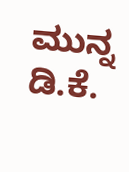ಮುನ್ನ ಡಿ.ಕೆ.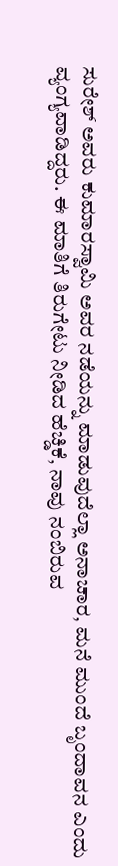ಸುರೇಶ್ ಅವರು ಕುಮಾರಸ್ವಾಮಿ ಅವರ ನಡೆಯನ್ನು ಮಾಡುವುದೆಲ್ಲಾ ಅನಾಚಾರ, ಮನೆ ಮುಂದೆ ಬೃಂದಾವನ ಎಂದು ವ್ಯಂಗ್ಯವಾಡಿದ್ದರು. ಈ ಮಾತಿಗೆ ತಿರುಗೇಟು ನೀಡಿದ ಹೆಚ್ಡಿಕೆ, ನಾವು ನಂಬಿರುವ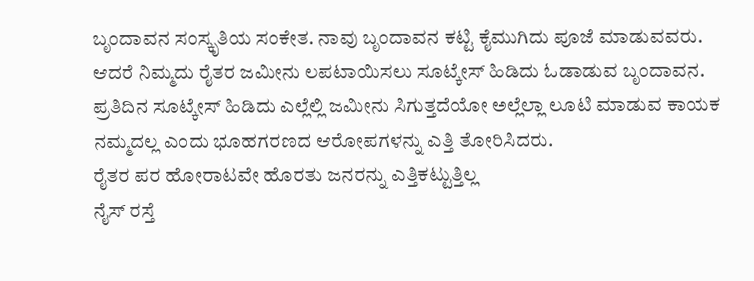ಬೃಂದಾವನ ಸಂಸ್ಕೃತಿಯ ಸಂಕೇತ. ನಾವು ಬೃಂದಾವನ ಕಟ್ಟಿ ಕೈಮುಗಿದು ಪೂಜೆ ಮಾಡುವವರು. ಆದರೆ ನಿಮ್ಮದು ರೈತರ ಜಮೀನು ಲಪಟಾಯಿಸಲು ಸೂಟ್ಕೇಸ್ ಹಿಡಿದು ಓಡಾಡುವ ಬೃಂದಾವನ. ಪ್ರತಿದಿನ ಸೂಟ್ಕೇಸ್ ಹಿಡಿದು ಎಲ್ಲೆಲ್ಲಿ ಜಮೀನು ಸಿಗುತ್ತದೆಯೋ ಅಲ್ಲೆಲ್ಲಾ ಲೂಟಿ ಮಾಡುವ ಕಾಯಕ ನಮ್ಮದಲ್ಲ ಎಂದು ಭೂಹಗರಣದ ಆರೋಪಗಳನ್ನು ಎತ್ತಿ ತೋರಿಸಿದರು.
ರೈತರ ಪರ ಹೋರಾಟವೇ ಹೊರತು ಜನರನ್ನು ಎತ್ತಿಕಟ್ಟುತ್ತಿಲ್ಲ
ನೈಸ್ ರಸ್ತೆ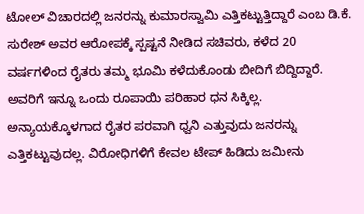ಟೋಲ್ ವಿಚಾರದಲ್ಲಿ ಜನರನ್ನು ಕುಮಾರಸ್ವಾಮಿ ಎತ್ತಿಕಟ್ಟುತ್ತಿದ್ದಾರೆ ಎಂಬ ಡಿ.ಕೆ. ಸುರೇಶ್ ಅವರ ಆರೋಪಕ್ಕೆ ಸ್ಪಷ್ಟನೆ ನೀಡಿದ ಸಚಿವರು, ಕಳೆದ 20 ವರ್ಷಗಳಿಂದ ರೈತರು ತಮ್ಮ ಭೂಮಿ ಕಳೆದುಕೊಂಡು ಬೀದಿಗೆ ಬಿದ್ದಿದ್ದಾರೆ. ಅವರಿಗೆ ಇನ್ನೂ ಒಂದು ರೂಪಾಯಿ ಪರಿಹಾರ ಧನ ಸಿಕ್ಕಿಲ್ಲ. ಅನ್ಯಾಯಕ್ಕೊಳಗಾದ ರೈತರ ಪರವಾಗಿ ಧ್ವನಿ ಎತ್ತುವುದು ಜನರನ್ನು ಎತ್ತಿಕಟ್ಟುವುದಲ್ಲ. ವಿರೋಧಿಗಳಿಗೆ ಕೇವಲ ಟೇಪ್ ಹಿಡಿದು ಜಮೀನು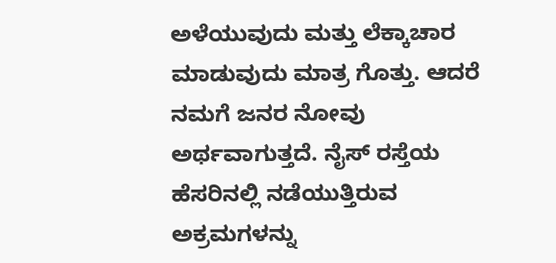ಅಳೆಯುವುದು ಮತ್ತು ಲೆಕ್ಕಾಚಾರ ಮಾಡುವುದು ಮಾತ್ರ ಗೊತ್ತು. ಆದರೆ ನಮಗೆ ಜನರ ನೋವು ಅರ್ಥವಾಗುತ್ತದೆ. ನೈಸ್ ರಸ್ತೆಯ ಹೆಸರಿನಲ್ಲಿ ನಡೆಯುತ್ತಿರುವ ಅಕ್ರಮಗಳನ್ನು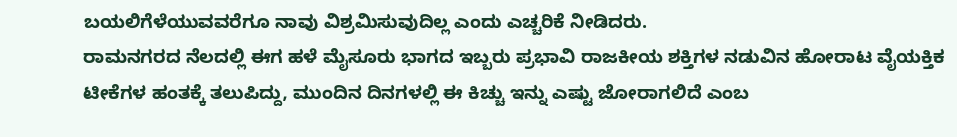ಬಯಲಿಗೆಳೆಯುವವರೆಗೂ ನಾವು ವಿಶ್ರಮಿಸುವುದಿಲ್ಲ ಎಂದು ಎಚ್ಚರಿಕೆ ನೀಡಿದರು.
ರಾಮನಗರದ ನೆಲದಲ್ಲಿ ಈಗ ಹಳೆ ಮೈಸೂರು ಭಾಗದ ಇಬ್ಬರು ಪ್ರಭಾವಿ ರಾಜಕೀಯ ಶಕ್ತಿಗಳ ನಡುವಿನ ಹೋರಾಟ ವೈಯಕ್ತಿಕ ಟೀಕೆಗಳ ಹಂತಕ್ಕೆ ತಲುಪಿದ್ದು, ಮುಂದಿನ ದಿನಗಳಲ್ಲಿ ಈ ಕಿಚ್ಚು ಇನ್ನು ಎಷ್ಟು ಜೋರಾಗಲಿದೆ ಎಂಬ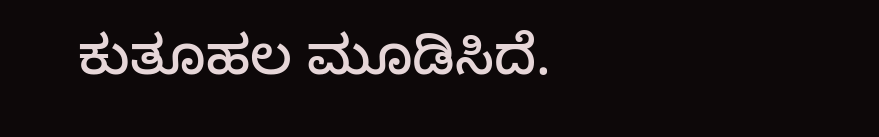ಕುತೂಹಲ ಮೂಡಿಸಿದೆ.